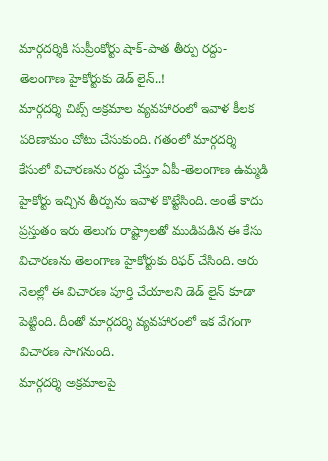మార్గదర్శికి సుప్రీంకోర్టు షాక్-పాత తీర్పు రద్దు-తెలంగాణ హైకోర్టుకు డెడ్ లైన్..!
మార్గదర్శి చిట్స్ అక్రమాల వ్యవహారంలో ఇవాళ కీలక పరిణామం చోటు చేసుకుంది. గతంలో మార్గదర్శి కేసులో విచారణను రద్దు చేస్తూ ఏపీ-తెలంగాణ ఉమ్మడి హైకోర్టు ఇచ్చిన తీర్పును ఇవాళ కొట్టేసింది. అంతే కాదు ప్రస్తుతం ఇరు తెలుగు రాష్ట్రాలతో ముడిపడిన ఈ కేసు విచారణను తెలంగాణ హైకోర్టుకు రిఫర్ చేసింది. ఆరు నెలల్లో ఈ విచారణ పూర్తి చేయాలని డెడ్ లైన్ కూడా పెట్టింది. దీంతో మార్గదర్శి వ్యవహారంలో ఇక వేగంగా విచారణ సాగనుంది.
మార్గదర్శి అక్రమాలపై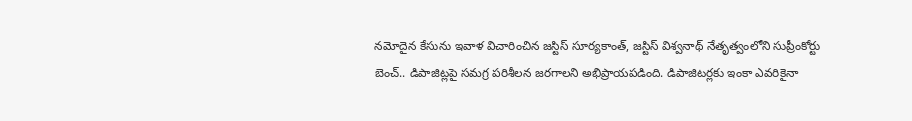నమోదైన కేసును ఇవాళ విచారించిన జస్టిస్ సూర్యకాంత్, జస్టిస్ విశ్వనాథ్ నేతృత్వంలోని సుప్రీంకోర్టు బెంచ్.. డిపాజిట్లపై సమగ్ర పరిశీలన జరగాలని అభిప్రాయపడింది. డిపాజిటర్లకు ఇంకా ఎవరికైనా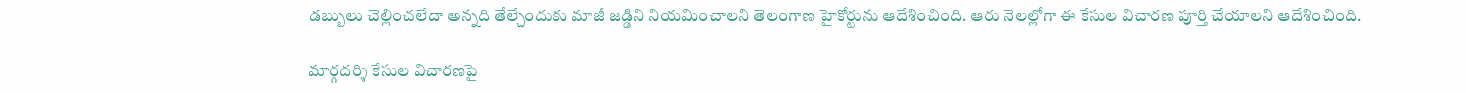డబ్బులు చెల్లించలేదా అన్నది తేల్చేందుకు మాజీ జడ్డిని నియమించాలని తెలంగాణ హైకోర్టును ఆదేశించింది. ఆరు నెలల్లోగా ఈ కేసుల విచారణ పూర్తి చేయాలని ఆదేశించింది.

మార్గదర్శి కేసుల విచారణపై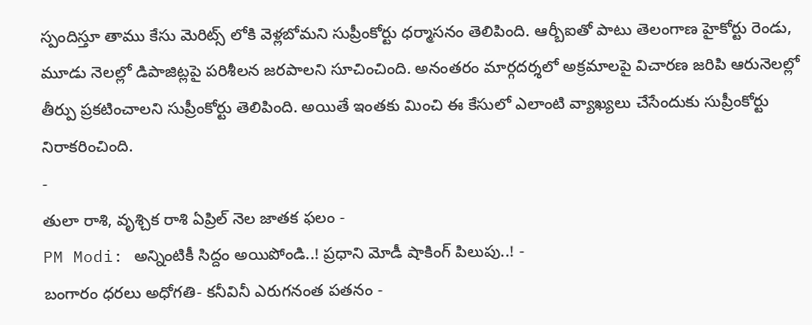స్పందిస్తూ తాము కేసు మెరిట్స్ లోకి వెళ్లబోమని సుప్రీంకోర్టు ధర్మాసనం తెలిపింది. ఆర్బీఐతో పాటు తెలంగాణ హైకోర్టు రెండు, మూడు నెలల్లో డిపాజిట్లపై పరిశీలన జరపాలని సూచించింది. అనంతరం మార్గదర్శలో అక్రమాలపై విచారణ జరిపి ఆరునెలల్లో తీర్పు ప్రకటించాలని సుప్రీంకోర్టు తెలిపింది. అయితే ఇంతకు మించి ఈ కేసులో ఎలాంటి వ్యాఖ్యలు చేసేందుకు సుప్రీంకోర్టు నిరాకరించింది.
-
తులా రాశి, వృశ్చిక రాశి ఏప్రిల్ నెల జాతక ఫలం -
PM Modi: అన్నింటికీ సిద్దం అయిపోండి..! ప్రధాని మోడీ షాకింగ్ పిలుపు..! -
బంగారం ధరలు అధోగతి- కనీవినీ ఎరుగనంత పతనం -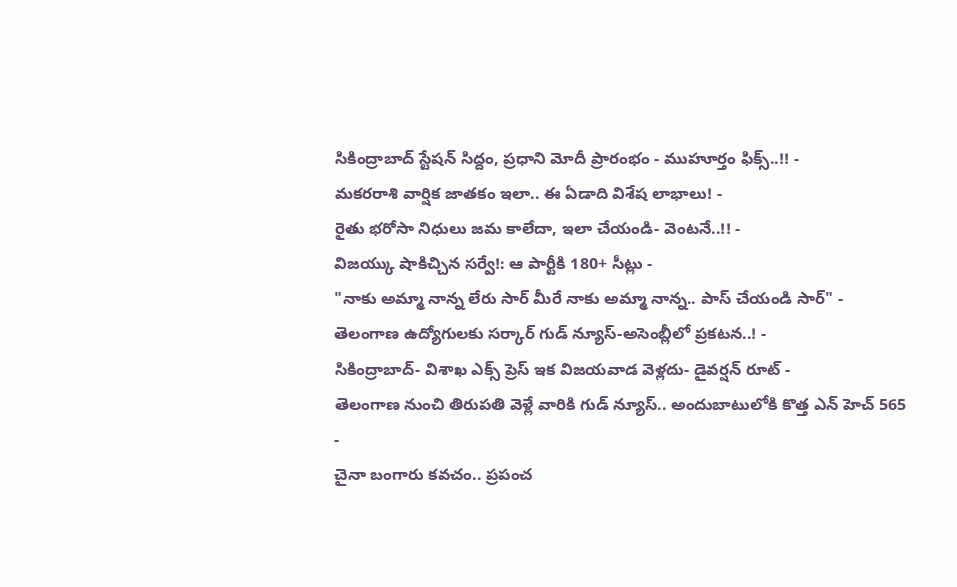సికింద్రాబాద్ స్టేషన్ సిద్దం, ప్రధాని మోదీ ప్రారంభం - ముహూర్తం ఫిక్స్..!! -
మకరరాశి వార్షిక జాతకం ఇలా.. ఈ ఏడాది విశేష లాభాలు! -
రైతు భరోసా నిధులు జమ కాలేదా, ఇలా చేయండి- వెంటనే..!! -
విజయ్కు షాకిచ్చిన సర్వే!: ఆ పార్టీకి 180+ సీట్లు -
"నాకు అమ్మా నాన్న లేరు సార్ మీరే నాకు అమ్మా నాన్న.. పాస్ చేయండి సార్" -
తెలంగాణ ఉద్యోగులకు సర్కార్ గుడ్ న్యూస్-అసెంబ్లీలో ప్రకటన..! -
సికింద్రాబాద్- విశాఖ ఎక్స్ ప్రెస్ ఇక విజయవాడ వెళ్లదు- డైవర్షన్ రూట్ -
తెలంగాణ నుంచి తిరుపతి వెళ్లే వారికి గుడ్ న్యూస్.. అందుబాటులోకి కొత్త ఎన్ హెచ్ 565 -
చైనా బంగారు కవచం.. ప్రపంచ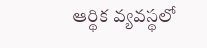ఆర్థిక వ్యవస్థలో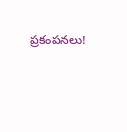ప్రకంపనలు!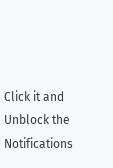Click it and Unblock the Notifications